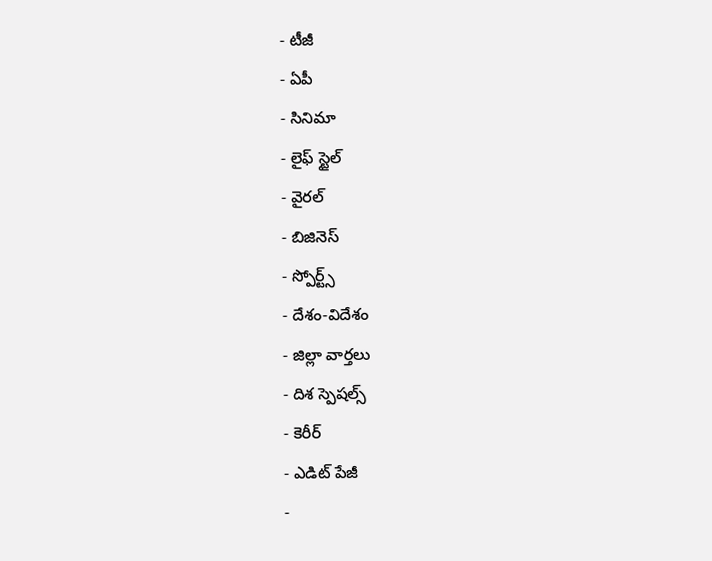- టీజీ
- ఏపీ
- సినిమా
- లైఫ్ స్టైల్
- వైరల్
- బిజినెస్
- స్పోర్ట్స్
- దేశం-విదేశం
- జిల్లా వార్తలు
- దిశ స్పెషల్స్
- కెరీర్
- ఎడిట్ పేజీ
-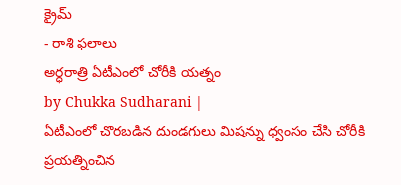క్రైమ్
- రాశి ఫలాలు
అర్ధరాత్రి ఏటీఎంలో చోరీకి యత్నం
by Chukka Sudharani |
ఏటీఎంలో చొరబడిన దుండగులు మిషన్ను ధ్వంసం చేసి చోరీకి ప్రయత్నించిన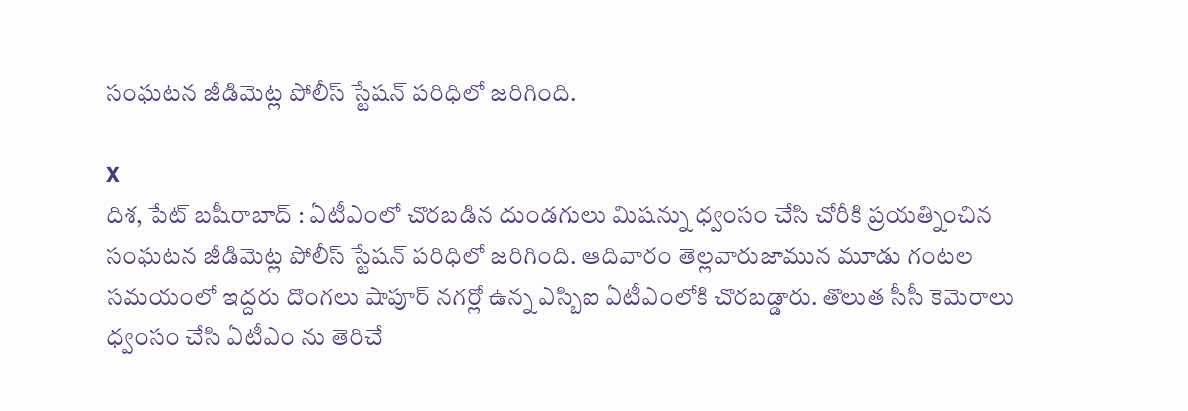సంఘటన జీడిమెట్ల పోలీస్ స్టేషన్ పరిధిలో జరిగింది.

X
దిశ, పేట్ బషీరాబాద్ : ఏటీఎంలో చొరబడిన దుండగులు మిషన్ను ధ్వంసం చేసి చోరీకి ప్రయత్నించిన సంఘటన జీడిమెట్ల పోలీస్ స్టేషన్ పరిధిలో జరిగింది. ఆదివారం తెల్లవారుజామున మూడు గంటల సమయంలో ఇద్దరు దొంగలు షాపూర్ నగర్లో ఉన్న ఎస్బిఐ ఏటీఎంలోకి చొరబడ్డారు. తొలుత సీసీ కెమెరాలు ధ్వంసం చేసి ఏటీఎం ను తెరిచే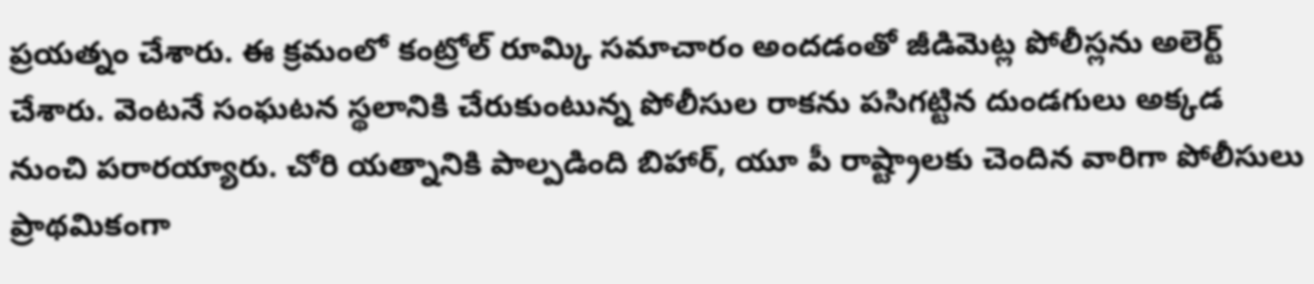ప్రయత్నం చేశారు. ఈ క్రమంలో కంట్రోల్ రూమ్కి సమాచారం అందడంతో జీడిమెట్ల పోలీస్లను అలెర్ట్ చేశారు. వెంటనే సంఘటన స్థలానికి చేరుకుంటున్న పోలీసుల రాకను పసిగట్టిన దుండగులు అక్కడ నుంచి పరారయ్యారు. చోరి యత్నానికి పాల్పడింది బిహార్, యూ పీ రాష్ట్రాలకు చెందిన వారిగా పోలీసులు ప్రాథమికంగా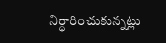నిర్ధారించుకున్నట్లు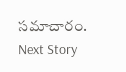సమాచారం.
Next Story